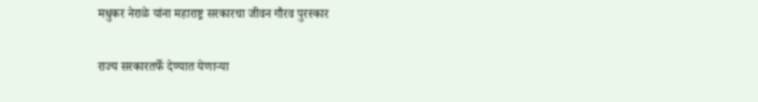मधुकर नेराळे यांना महाराष्ट्र सरकारचा जीवन गौरव पुरस्कार

राज्य सरकारतर्फे देण्यात येणाऱ्या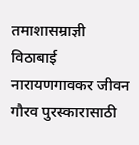तमाशासम्राज्ञी विठाबाई नारायणगावकर जीवन गौरव पुरस्कारासाठी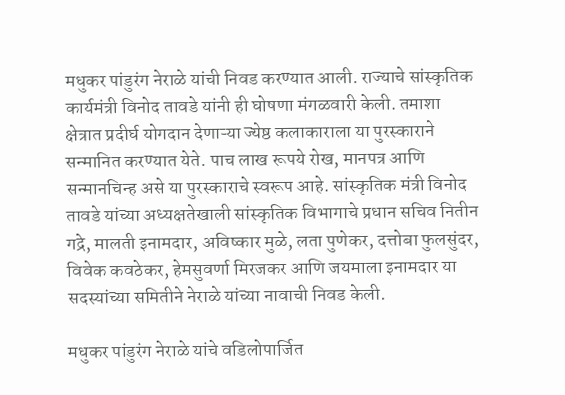मधुकर पांडुरंग नेराळे यांची निवड करण्यात आली. राज्याचे सांस्कृतिक कार्यमंत्री विनोद तावडे यांनी ही घोषणा मंगळवारी केली. तमाशा क्षेत्रात प्रदीर्घ योगदान देणाऱ्या ज्येष्ठ कलाकाराला या पुरस्काराने सन्मानित करण्यात येते. पाच लाख रूपये रोख, मानपत्र आणि सन्मानचिन्ह असे या पुरस्काराचे स्वरूप आहे. सांस्कृतिक मंत्री विनोद तावडे यांच्या अध्यक्षतेखाली सांस्कृतिक विभागाचे प्रधान सचिव नितीन गद्रे, मालती इनामदार, अविष्कार मुळे, लता पुणेकर, दत्तोबा फुलसुंदर, विवेक कवठेकर, हेमसुवर्णा मिरजकर आणि जयमाला इनामदार या सदस्यांच्या समितीने नेराळे यांच्या नावाची निवड केली.

मधुकर पांडुरंग नेराळे यांचे वडिलोपार्जित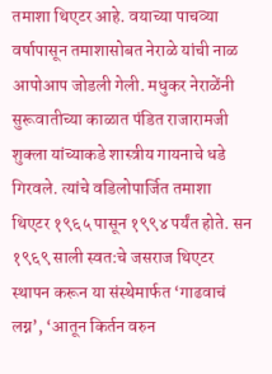तमाशा थिएटर आहे. वयाच्या पाचव्या वर्षापासून तमाशासोबत नेराळे यांची नाळ आपोआप जोडली गेली. मधुकर नेराळेंनी सुरूवातीच्या काळात पंडित राजारामजी शुक्ला यांच्याकडे शास्त्रीय गायनाचे धडे गिरवले. त्यांचे वडिलोपार्जित तमाशा थिएटर १९६५ पासून १९९४ पर्यंत होते. सन १९६९ साली स्वत:चे जसराज थिएटर स्थापन करून या संस्थेमार्फत ‘गाढवाचं लग्न’, ‘आतून किर्तन वरुन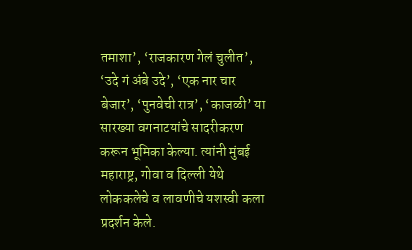तमाशा’, ‘राजकारण गेलं चुलीत’, ‘उदे गं अंबे उदे’, ‘एक नार चार बेजार’, ‘पुनवेची रात्र’, ‘काजळी’ या सारख्या वगनाटयांचे सादरीकरण करून भूमिका केल्या. त्यांनी मुंबई महाराष्ट्र, गोवा व दिल्ली येथे लोककलेचे व लावणीचे यशस्वी कला प्रदर्शन केले.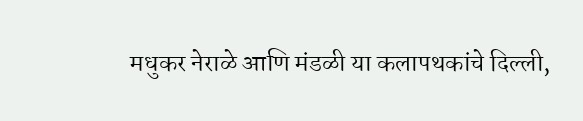मधुकर नेराळे आणि मंडळी या कलापथकांचे दिल्ली,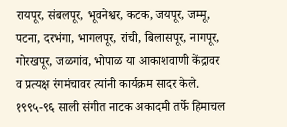रायपूर, संबलपूर, भूवनेश्वर, कटक, जयपूर, जम्मू, पटना, दरभंगा, भागलपूर, रांची, बिलासपूर, नागपूर, गोरखपूर, जळगांव, भोपाळ या आकाशवाणी केंद्रावर व प्रत्यक्ष रंगमंचावर त्यांनी कार्यक्रम सादर केले. १९९५-९६ साली संगीत नाटक अकादमी तर्फे हिमाचल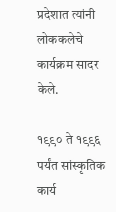प्रदेशात त्यांनी लोककलेचे कार्यक्रम सादर केले.

१९९० ते १९९६ पर्यंत सांस्कृतिक कार्य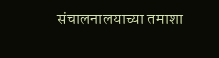संचालनालयाच्या तमाशा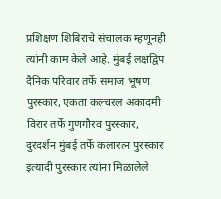प्रशिक्षण शिबिराचे संचालक म्हणूनही त्यांनी काम केले आहे. मुंबई लक्षद्विप दैनिक परिवार तर्फे समाज भूषण पुरस्कार, एकता कल्चरल अकादमी विरार तर्फे गुणगौरव पुरस्कार, दुरदर्शन मुंबई तर्फे कलारत्न पुरस्कार इत्यादी पुरस्कार त्यांना मिळालेले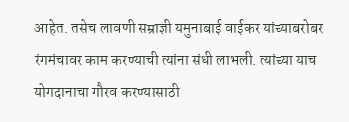आहेत. तसेच लावणी सम्राज्ञी यमुनाबाई वाईकर यांच्याबरोबर रंगमंचावर काम करण्याची त्यांना संधी लाभली. त्यांच्या याच योगदानाचा गौरव करण्यासाठी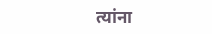त्यांना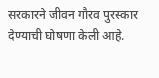सरकारने जीवन गौरव पुरस्कार देण्याची घोषणा केली आहे.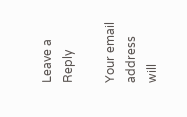Leave a Reply

Your email address will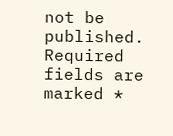not be published. Required fields are marked *